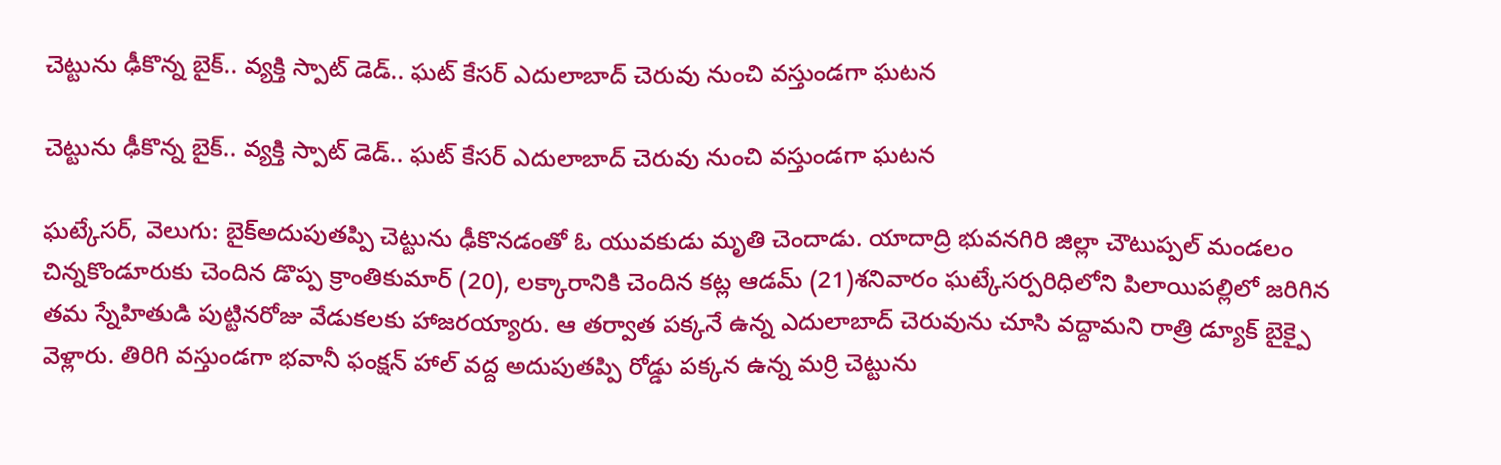చెట్టును ఢీకొన్న బైక్.. వ్యక్తి స్పాట్ డెడ్.. ఘట్ కేసర్ ఎదులాబాద్ చెరువు నుంచి వస్తుండగా ఘటన

చెట్టును ఢీకొన్న బైక్.. వ్యక్తి స్పాట్ డెడ్.. ఘట్ కేసర్ ఎదులాబాద్ చెరువు నుంచి వస్తుండగా ఘటన

ఘట్కేసర్, వెలుగు: బైక్అదుపుతప్పి చెట్టును ఢీకొనడంతో ఓ యువకుడు మృతి చెందాడు. యాదాద్రి భువనగిరి జిల్లా చౌటుప్పల్ మండలం చిన్నకొండూరుకు చెందిన డొప్ప క్రాంతికుమార్ (20), లక్కారానికి చెందిన కట్ల ఆడమ్ (21)శనివారం ఘట్కేసర్పరిధిలోని పిలాయిపల్లిలో జరిగిన తమ స్నేహితుడి పుట్టినరోజు వేడుకలకు హాజరయ్యారు. ఆ తర్వాత పక్కనే ఉన్న ఎదులాబాద్ చెరువును చూసి వద్దామని రాత్రి డ్యూక్ బైక్పై వెళ్లారు. తిరిగి వస్తుండగా భవానీ ఫంక్షన్ హాల్ వద్ద అదుపుతప్పి రోడ్డు పక్కన ఉన్న మర్రి చెట్టును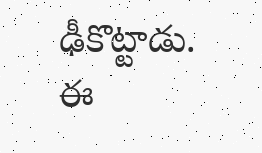ఢీకొట్టాడు. ఈ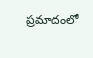ప్రమాదంలో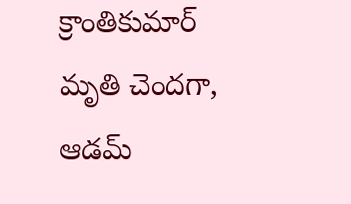క్రాంతికుమార్ మృతి చెందగా, ఆడమ్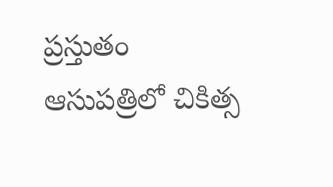ప్రస్తుతం ఆసుపత్రిలో చికిత్స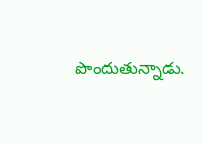పొందుతున్నాడు.